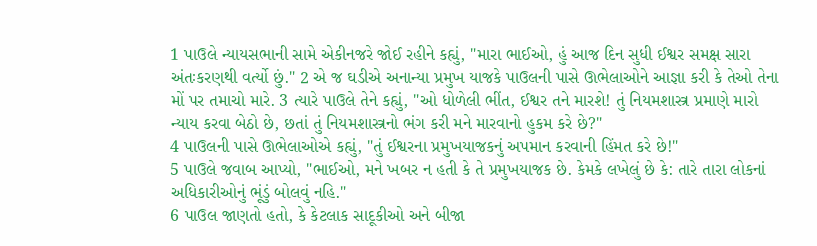1 પાઉલે ન્યાયસભાની સામે એકીનજરે જોઈ રહીને કહ્યું, "મારા ભાઈઓ, હું આજ દિન સુધી ઈશ્વર સમક્ષ સારા અંતઃકરણથી વર્ત્યો છું." 2 એ જ ઘડીએ અનાન્યા પ્રમુખ યાજકે પાઉલની પાસે ઊભેલાઓને આજ્ઞા કરી કે તેઓ તેના મોં પર તમાચો મારે. 3 ત્યારે પાઉલે તેને કહ્યું, "ઓ ધોળેલી ભીંત, ઈશ્વર તને મારશે! તું નિયમશાસ્ત્ર પ્રમાણે મારો ન્યાય કરવા બેઠો છે, છતાં તું નિયમશાસ્ત્રનો ભંગ કરી મને મારવાનો હુકમ કરે છે?"
4 પાઉલની પાસે ઊભેલાઓએ કહ્યું, "તું ઈશ્વરના પ્રમુખયાજકનું અપમાન કરવાની હિંમત કરે છે!"
5 પાઉલે જવાબ આપ્યો, "ભાઈઓ, મને ખબર ન હતી કે તે પ્રમુખયાજક છે. કેમકે લખેલું છે કે: તારે તારા લોકનાં અધિકારીઓનું ભૂંડું બોલવું નહિ."
6 પાઉલ જાણતો હતો, કે કેટલાક સાદૂકીઓ અને બીજા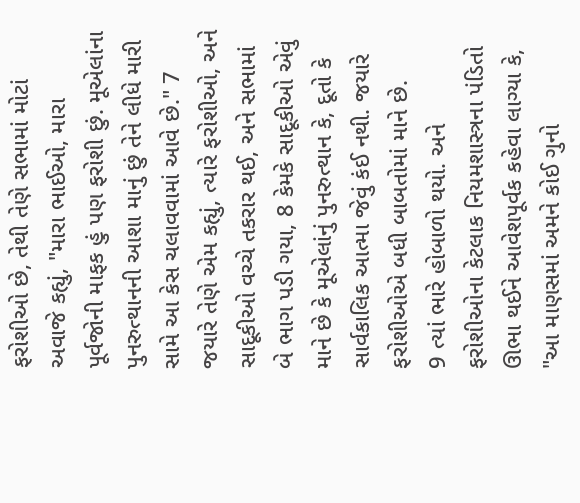ફરોશીઓ છે, તેથી તેણે સભામાં મોટાં અવાજે કહ્યું, "મારા ભાઈઓ, મારા પૂર્વજોની માફક હું પણ ફરોશી છું. મૂએલાંના પુનરુત્થાનની આશા માનું છું તેને લીધે મારી સામે આ કેસ ચલાવવામાં આવે છે." 7 જયારે તેણે એમ કહ્યું, ત્યારે ફરોશીઓ, અને સાદૂકીઓ વચ્ચે તકરાર થઈ, અને સભામાં બે ભાગ પડી ગયા, 8 કેમકે સાદૂકીઓ એવું માને છે કે મૂએલાંનું પુનરુત્થાન કે, દૂતો કે સાર્વકાલિક આત્મા જેવું કંઈ નથી. જયારે ફરોશીઓએ બધી બાબતોમાં માને છે.
9 ત્યાં ભારે હોબાળો થયો. અને ફરોશીઓના કેટલાક નિયમશાસ્ત્રના પંડિતો ઊભા થઈને આવેશપૂર્વક કહેવા લાગ્યા કે, "આ માણસમાં અમને કોઈ ગુનો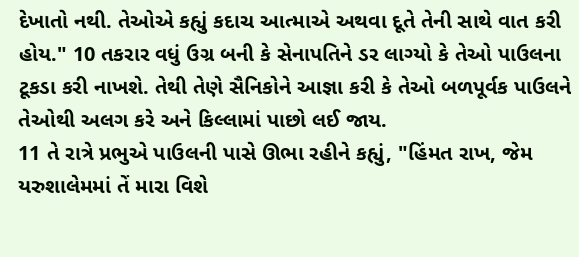દેખાતો નથી. તેઓએ કહ્યું કદાચ આત્માએ અથવા દૂતે તેની સાથે વાત કરી હોય." 10 તકરાર વધું ઉગ્ર બની કે સેનાપતિને ડર લાગ્યો કે તેઓ પાઉલના ટૂકડા કરી નાખશે. તેથી તેણે સૈનિકોને આજ્ઞા કરી કે તેઓ બળપૂર્વક પાઉલને તેઓથી અલગ કરે અને કિલ્લામાં પાછો લઈ જાય.
11 તે રાત્રે પ્રભુએ પાઉલની પાસે ઊભા રહીને કહ્યું, "હિંમત રાખ, જેમ યરુશાલેમમાં તેં મારા વિશે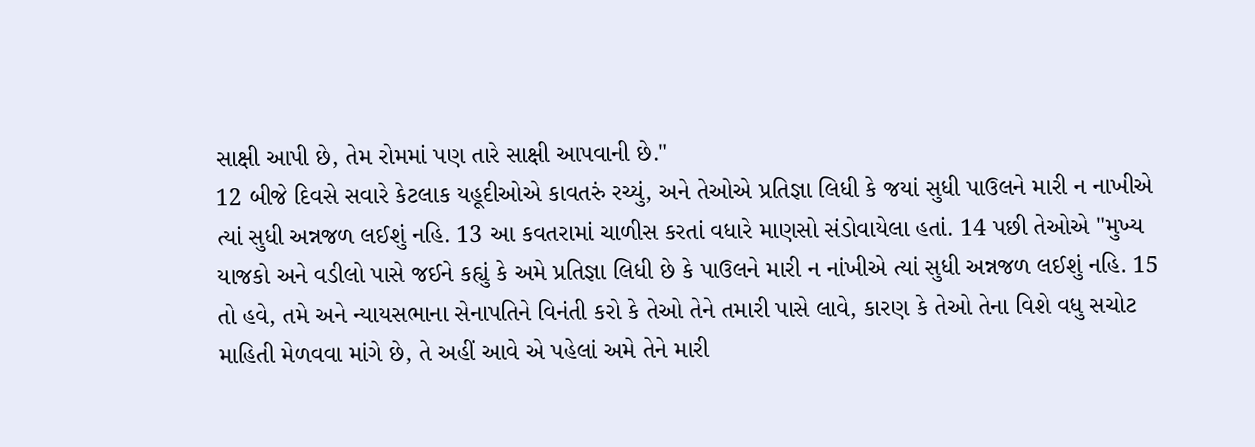સાક્ષી આપી છે, તેમ રોમમાં પણ તારે સાક્ષી આપવાની છે."
12 બીજે દિવસે સવારે કેટલાક યહૂદીઓએ કાવતરું રચ્યું, અને તેઓએ પ્રતિજ્ઞા લિધી કે જયાં સુધી પાઉલને મારી ન નાખીએ ત્યાં સુધી અન્નજળ લઈશું નહિ. 13 આ કવતરામાં ચાળીસ કરતાં વધારે માણસો સંડોવાયેલા હતાં. 14 પછી તેઓએ "મુખ્ય યાજકો અને વડીલો પાસે જઈને કહ્યું કે અમે પ્રતિજ્ઞા લિધી છે કે પાઉલને મારી ન નાંખીએ ત્યાં સુધી અન્નજળ લઈશું નહિ. 15 તો હવે, તમે અને ન્યાયસભાના સેનાપતિને વિનંતી કરો કે તેઓ તેને તમારી પાસે લાવે, કારણ કે તેઓ તેના વિશે વધુ સચોટ માહિતી મેળવવા માંગે છે, તે અહીં આવે એ પહેલાં અમે તેને મારી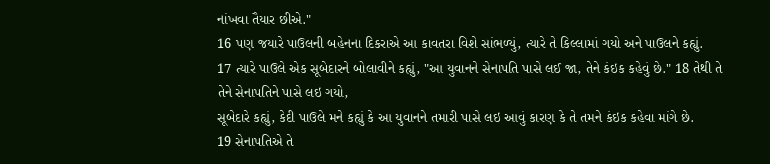નાંખવા તૈયાર છીએ."
16 પણ જયારે પાઉલની બહેનના દિકરાએ આ કાવતરા વિશે સાંભળ્યું, ત્યારે તે કિલ્લામાં ગયો અને પાઉલને કહ્યું.
17 ત્યારે પાઉલે એક સૂબેદારને બોલાવીને કહ્યું, "આ યુવાનને સેનાપતિ પાસે લઈ જા, તેને કંઇક કહેવું છે." 18 તેથી તે તેને સેનાપતિને પાસે લઇ ગયો,
સૂબેદારે કહ્યું, કેદી પાઉલે મને કહ્યું કે આ યુવાનને તમારી પાસે લઇ આવું કારણ કે તે તમને કંઇક કહેવા માંગે છે.
19 સેનાપતિએ તે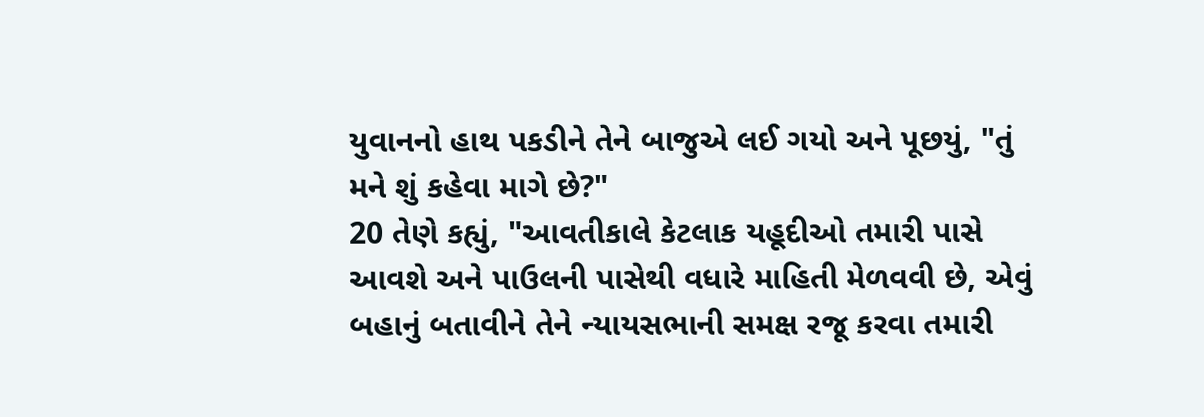યુવાનનો હાથ પકડીને તેને બાજુએ લઈ ગયો અને પૂછયું, "તું મને શું કહેવા માગે છે?"
20 તેણે કહ્યું, "આવતીકાલે કેટલાક યહૂદીઓ તમારી પાસે આવશે અને પાઉલની પાસેથી વધારે માહિતી મેળવવી છે, એવું બહાનું બતાવીને તેને ન્યાયસભાની સમક્ષ રજૂ કરવા તમારી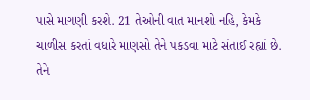પાસે માગણી કરશે. 21 તેઓની વાત માનશો નહિ, કેમકે ચાળીસ કરતાં વધારે માણસો તેને પકડવા માટે સંતાઈ રહ્યાં છે. તેને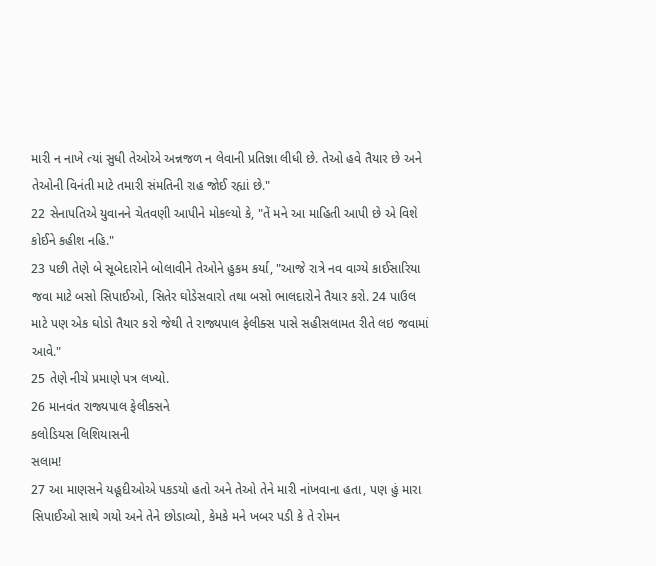મારી ન નાખે ત્યાં સુધી તેઓએ અન્નજળ ન લેવાની પ્રતિજ્ઞા લીધી છે. તેઓ હવે તૈયાર છે અને તેઓની વિનંતી માટે તમારી સંમતિની રાહ જોઈ રહ્યાં છે."
22 સેનાપતિએ યુવાનને ચેતવણી આપીને મોકલ્યો કે, "તેં મને આ માહિતી આપી છે એ વિશે કોઈને કહીશ નહિ."
23 પછી તેણે બે સૂબેદારોને બોલાવીને તેઓને હુકમ કર્યા, "આજે રાત્રે નવ વાગ્યે કાઈસારિયા જવા માટે બસો સિપાઈઓ, સિતેર ઘોડેસવારો તથા બસો ભાલદારોને તૈયાર કરો. 24 પાઉલ માટે પણ એક ઘોડો તૈયાર કરો જેથી તે રાજ્યપાલ ફેલીક્સ પાસે સહીસલામત રીતે લઇ જવામાં આવે."
25 તેણે નીચે પ્રમાણે પત્ર લખ્યો.
26 માનવંત રાજ્યપાલ ફેલીક્સને
કલોડિયસ લિશિયાસની
સલામ!
27 આ માણસને યહૂદીઓએ પકડયો હતો અને તેઓ તેને મારી નાંખવાના હતા, પણ હું મારા સિપાઈઓ સાથે ગયો અને તેને છોડાવ્યો, કેમકે મને ખબર પડી કે તે રોમન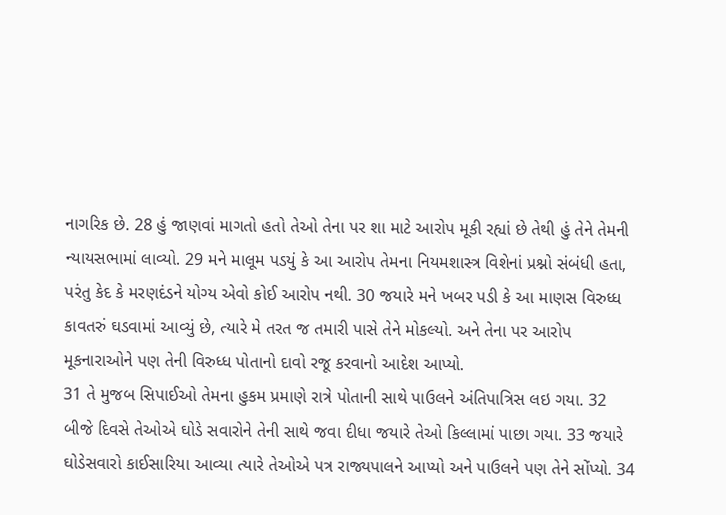નાગરિક છે. 28 હું જાણવાં માગતો હતો તેઓ તેના પર શા માટે આરોપ મૂકી રહ્યાં છે તેથી હું તેને તેમની ન્યાયસભામાં લાવ્યો. 29 મને માલૂમ પડયું કે આ આરોપ તેમના નિયમશાસ્ત્ર વિશેનાં પ્રશ્નો સંબંધી હતા, પરંતુ કેદ કે મરણદંડને યોગ્ય એવો કોઈ આરોપ નથી. 30 જયારે મને ખબર પડી કે આ માણસ વિરુધ્ધ કાવતરું ઘડવામાં આવ્યું છે, ત્યારે મે તરત જ તમારી પાસે તેને મોકલ્યો. અને તેના પર આરોપ મૂકનારાઓને પણ તેની વિરુધ્ધ પોતાનો દાવો રજૂ કરવાનો આદેશ આપ્યો.
31 તે મુજબ સિપાઈઓ તેમના હુકમ પ્રમાણે રાત્રે પોતાની સાથે પાઉલને અંતિપાત્રિસ લઇ ગયા. 32 બીજે દિવસે તેઓએ ઘોડે સવારોને તેની સાથે જવા દીધા જયારે તેઓ કિલ્લામાં પાછા ગયા. 33 જયારે ઘોડેસવારો કાઈસારિયા આવ્યા ત્યારે તેઓએ પત્ર રાજ્યપાલને આપ્યો અને પાઉલને પણ તેને સોંપ્યો. 34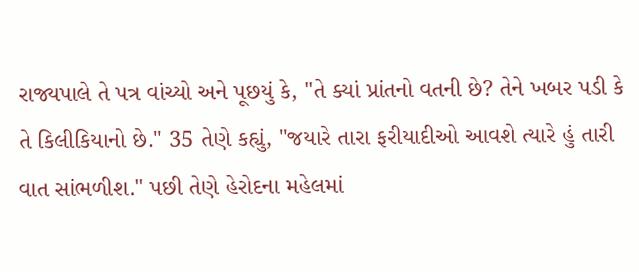રાજ્યપાલે તે પત્ર વાંચ્યો અને પૂછયું કે, "તે ક્યાં પ્રાંતનો વતની છે? તેને ખબર પડી કે તે કિલીકિયાનો છે." 35 તેણે કહ્યું, "જયારે તારા ફરીયાદીઓ આવશે ત્યારે હું તારી વાત સાંભળીશ." પછી તેણે હેરોદના મહેલમાં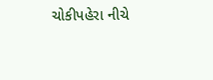ચોકીપહેરા નીચે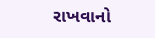રાખવાનો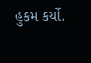હુકમ કર્યો.